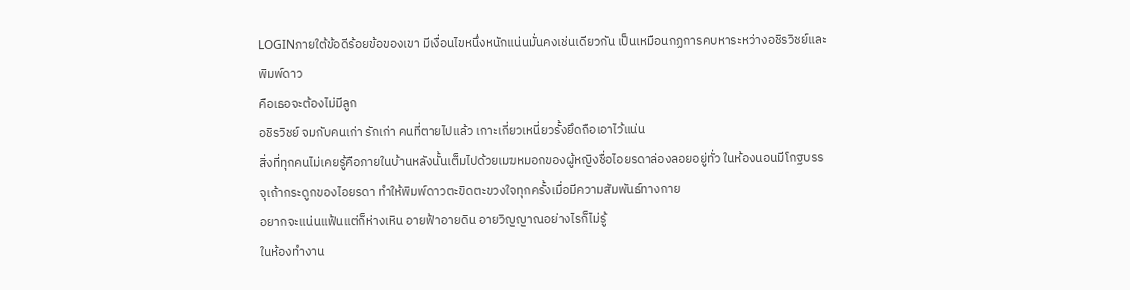LOGINภายใต้ข้อดีร้อยข้อของเขา มีเงื่อนไขหนึ่งหนักแน่นมั่นคงเช่นเดียวกัน เป็นเหมือนกฏการคบหาระหว่างอชิรวิชย์และพิมพ์ดาว
คือเธอจะต้องไม่มีลูก
อชิรวิชย์ จมกับคนเก่า รักเก่า คนที่ตายไปแล้ว เกาะเกี่ยวเหนี่ยวรั้งยึดถือเอาไว้แน่น
สิ่งที่ทุกคนไม่เคยรู้คือภายในบ้านหลังนั้นเต็มไปด้วยเมฆหมอกของผู้หญิงชื่อไอยรดาล่องลอยอยู่ทั่ว ในห้องนอนมีโกฐบรรจุเถ้ากระดูกของไอยรดา ทำให้พิมพ์ดาวตะขิดตะขวงใจทุกครั้งเมื่อมีความสัมพันธ์ทางกาย
อยากจะแน่นแฟ้นแต่ก็ห่างเหิน อายฟ้าอายดิน อายวิญญาณอย่างไรก็ไม่รู้
ในห้องทำงาน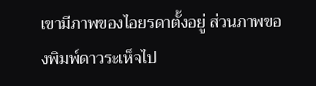เขามีภาพของไอยรดาตั้งอยู่ ส่วนภาพของพิมพ์ดาวระเห็จไป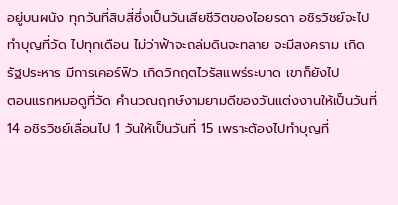อยู่บนผนัง ทุกวันที่สิบสี่ซึ่งเป็นวันเสียชีวิตของไอยรดา อชิรวิชย์จะไปทำบุญที่วัด ไปทุกเดือน ไม่ว่าฟ้าจะถล่มดินจะทลาย จะมีสงคราม เกิดรัฐประหาร มีการเคอร์ฟิว เกิดวิกฤตไวรัสแพร่ระบาด เขาก็ยังไป
ตอนแรกหมอดูที่วัด คำนวณฤกษ์งามยามดีของวันแต่งงานให้เป็นวันที่ 14 อชิรวิชย์เลื่อนไป 1 วันให้เป็นวันที่ 15 เพราะต้องไปทำบุญที่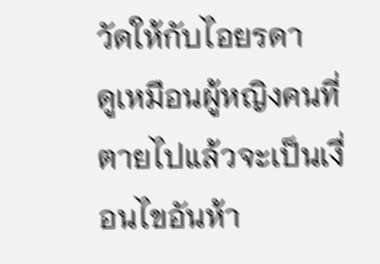วัดให้กับไอยรดา
ดูเหมือนผู้หญิงคนที่ตายไปแล้วจะเป็นเงื่อนไขอันห้า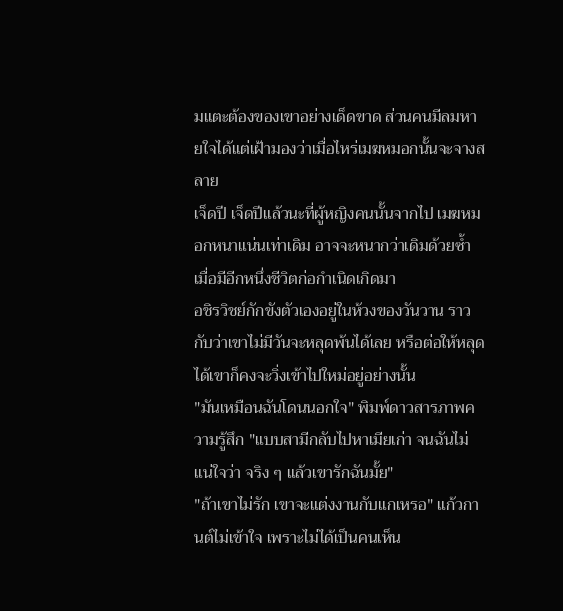มแตะต้องของเขาอย่างเด็ดขาด ส่วนคนมีลมหายใจได้แต่เฝ้ามองว่าเมื่อไหร่เมฆหมอกนั้นจะจางสลาย
เจ็ดปี เจ็ดปีแล้วนะที่ผู้หญิงคนนั้นจากไป เมฆหมอกหนาแน่นเท่าเดิม อาจจะหนากว่าเดิมด้วยซ้ำ เมื่อมีอีกหนึ่งชีวิตก่อกำเนิดเกิดมา
อชิรวิชย์กักขังตัวเองอยู่ในห้วงของวันวาน ราวกับว่าเขาไม่มีวันจะหลุดพ้นได้เลย หรือต่อให้หลุดได้เขาก็คงจะวิ่งเข้าไปใหม่อยู่อย่างนั้น
"มันเหมือนฉันโดนนอกใจ" พิมพ์ดาวสารภาพความรู้สึก "แบบสามีกลับไปหาเมียเก่า จนฉันไม่แน่ใจว่า จริง ๆ แล้วเขารักฉันมั้ย"
"ถ้าเขาไม่รัก เขาจะแต่งงานกับแกเหรอ" แก้วกานต์ไม่เข้าใจ เพราะไม่ได้เป็นคนเห็น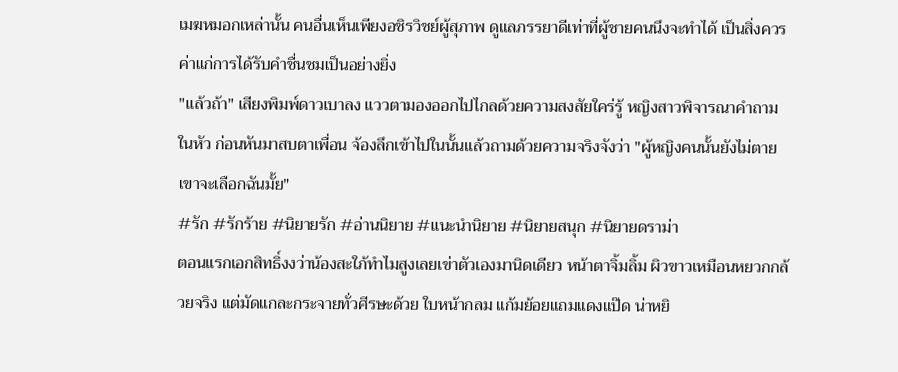เมฆหมอกเหล่านั้น คนอื่นเห็นเพียงอชิรวิชย์ผู้สุภาพ ดูแลภรรยาดีเท่าที่ผู้ชายคนนึงจะทำได้ เป็นสิ่งควรค่าแก่การได้รับคำชื่นชมเป็นอย่างยิ่ง
"แล้วถ้า" เสียงพิมพ์ดาวเบาลง แววตามองออกไปไกลด้วยความสงสัยใคร่รู้ หญิงสาวพิจารณาคำถามในหัว ก่อนหันมาสบตาเพื่อน จ้องลึกเข้าไปในนั้นแล้วถามด้วยความจริงจังว่า "ผู้หญิงคนนั้นยังไม่ตาย เขาจะเลือกฉันมั้ย"
#รัก #รักร้าย #นิยายรัก #อ่านนิยาย #แนะนำนิยาย #นิยายสนุก #นิยายดราม่า
ตอนแรกเอกสิทธิ์งงว่าน้องสะใภ้ทำไมสูงเลยเข่าตัวเองมานิดเดียว หน้าตาจิ้มลิ้ม ผิวขาวเหมือนหยวกกล้วยจริง แต่มัดแกละกระจายทั่วศีรษะด้วย ใบหน้ากลม แก้มย้อยแถมแดงแป๊ด น่าหยิ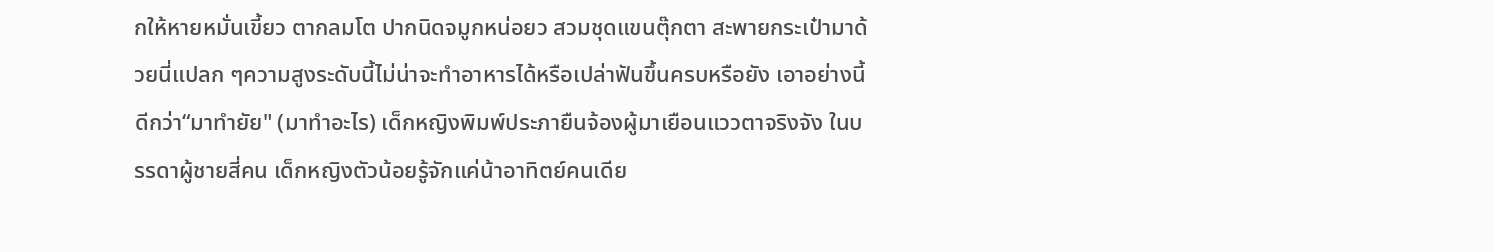กให้หายหมั่นเขี้ยว ตากลมโต ปากนิดจมูกหน่อยว สวมชุดแขนตุ๊กตา สะพายกระเป๋ามาด้วยนี่แปลก ๆความสูงระดับนี้ไม่น่าจะทำอาหารได้หรือเปล่าฟันขึ้นครบหรือยัง เอาอย่างนี้ดีกว่า“มาทำยัย" (มาทำอะไร) เด็กหญิงพิมพ์ประภายืนจ้องผู้มาเยือนแววตาจริงจัง ในบรรดาผู้ชายสี่คน เด็กหญิงตัวน้อยรู้จักแค่น้าอาทิตย์คนเดีย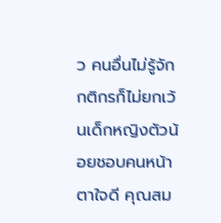ว คนอื่นไม่รู้จัก กติกรก็ไม่ยกเว้นเด็กหญิงตัวน้อยชอบคนหน้าตาใจดี คุณสม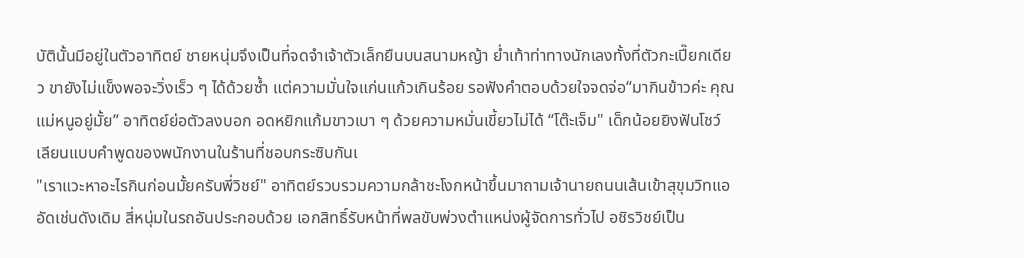บัตินั้นมีอยู่ในตัวอาทิตย์ ชายหนุ่มจึงเป็นที่จดจำเจ้าตัวเล็กยืนบนสนามหญ้า ย่ำเท้าท่าทางนักเลงทั้งที่ตัวกะเปี๊ยกเดียว ขายังไม่แข็งพอจะวิ่งเร็ว ๆ ได้ด้วยซ้ำ แต่ความมั่นใจแก่นแก้วเกินร้อย รอฟังคำตอบด้วยใจจดจ่อ“มากินข้าวค่ะ คุณแม่หนูอยู่มั้ย” อาทิตย์ย่อตัวลงบอก อดหยิกแก้มขาวเบา ๆ ด้วยความหมั่นเขี้ยวไม่ได้ “โต๊ะเจ็ม" เด็กน้อยยิงฟันโชว์ เลียนแบบคำพูดของพนักงานในร้านที่ชอบกระซิบกันเ
"เราแวะหาอะไรกินก่อนมั้ยครับพี่วิชย์" อาทิตย์รวบรวมความกล้าชะโงกหน้าขึ้นมาถามเจ้านายถนนเส้นเข้าสุขุมวิทแออัดเช่นดังเดิม สี่หนุ่มในรถอันประกอบด้วย เอกสิทธิ์รับหน้าที่พลขับพ่วงตำแหน่งผู้จัดการทั่วไป อชิรวิชย์เป็น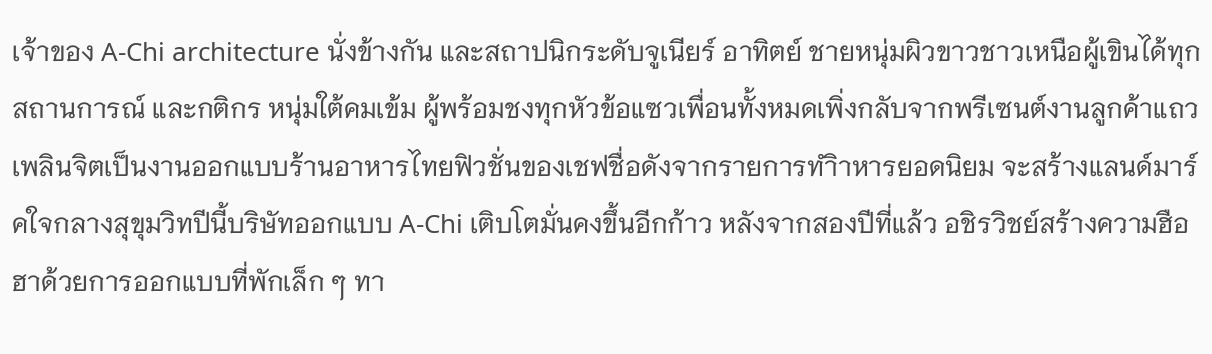เจ้าของ A-Chi architecture นั่งข้างกัน และสถาปนิกระดับจูเนียร์ อาทิตย์ ชายหนุ่มผิวขาวชาวเหนือผู้เขินได้ทุกสถานการณ์ และกติกร หนุ่มใต้คมเข้ม ผู้พร้อมชงทุกหัวข้อแซวเพื่อนทั้งหมดเพิ่งกลับจากพรีเซนต์งานลูกค้าแถวเพลินจิตเป็นงานออกแบบร้านอาหารไทยฟิวชั่นของเชฟชื่อดังจากรายการทำิาหารยอดนิยม จะสร้างแลนด์มาร์คใจกลางสุขุมวิทปีนี้บริษัทออกแบบ A-Chi เติบโตมั่นคงขึ้นอีกก้าว หลังจากสองปีที่แล้ว อชิรวิชย์สร้างความฮือฮาด้วยการออกแบบที่พักเล็ก ๆ ทา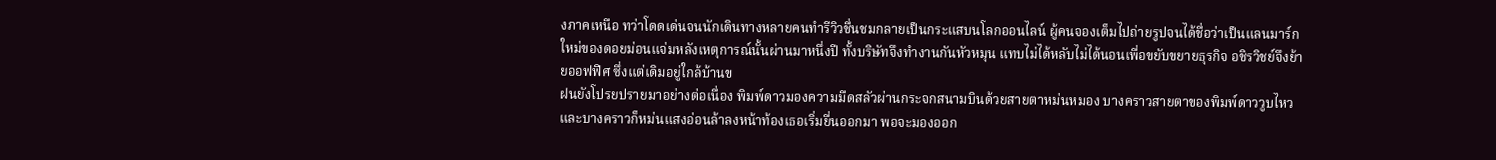งภาคเหนือ ทว่าโดดเด่นจนนักเดินทางหลายคนทำรีวิวชื่นชมกลายเป็นกระแสบนโลกออนไลน์ ผู้คนจองเต็มไปถ่ายรูปจนได้ชื่อว่าเป็นแลนมาร์กใหม่ของดอยม่อนแจ่มหลังเหตุการณ์นั้นผ่านมาหนึ่งปี ทั้งบริษัทจึงทำงานกันหัวหมุน แทบไม่ได้หลับไม่ได้นอนเพื่อขยับขยายธุรกิจ อชิรวิชย์จึงย้ายออฟฟิศ ซึ่งแต่เดิมอยู่ใกล้บ้านข
ฝนยังโปรยปรายมาอย่างต่อเนื่อง พิมพ์ดาวมองความมืดสลัวผ่านกระจกสนามบินด้วยสายตาหม่นหมอง บางคราวสายตาของพิมพ์ดาววูบไหว และบางคราวก็หม่นแสงอ่อนล้าลงหน้าท้องเธอเริ่มยื่นออกมา พอจะมองออก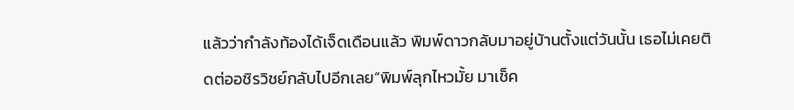แล้วว่ากำลังท้องได้เจ็ดเดือนแล้ว พิมพ์ดาวกลับมาอยู่บ้านตั้งแต่วันนั้น เธอไม่เคยติดต่ออชิรวิชย์กลับไปอีกเลย“พิมพ์ลุกไหวมั้ย มาเช็ค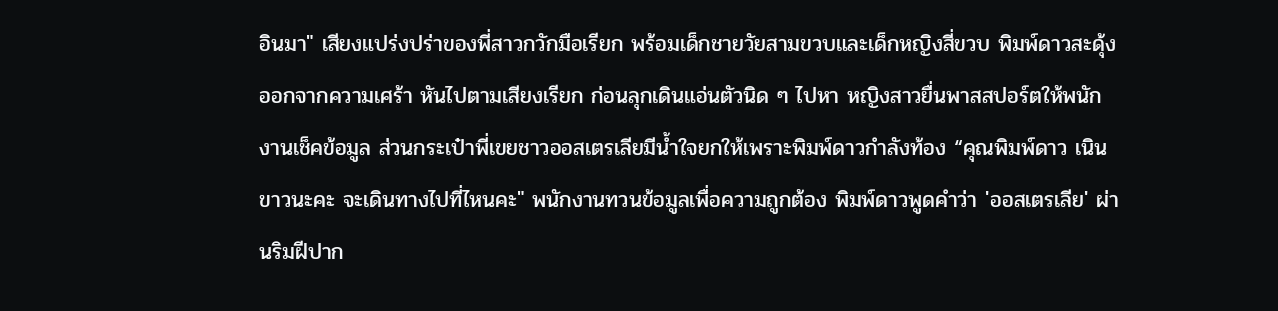อินมา" เสียงแปร่งปร่าของพี่สาวกวักมือเรียก พร้อมเด็กชายวัยสามขวบและเด็กหญิงสี่ขวบ พิมพ์ดาวสะดุ้งออกจากความเศร้า หันไปตามเสียงเรียก ก่อนลุกเดินแอ่นตัวนิด ๆ ไปหา หญิงสาวยื่นพาสสปอร์ตให้พนักงานเช็คข้อมูล ส่วนกระเป๋าพี่เขยชาวออสเตรเลียมีน้ำใจยกให้เพราะพิมพ์ดาวกำลังท้อง “คุณพิมพ์ดาว เนินขาวนะคะ จะเดินทางไปที่ไหนคะ" พนักงานทวนข้อมูลเพื่อความถูกต้อง พิมพ์ดาวพูดคำว่า 'ออสเตรเลีย' ผ่านริมฝีปาก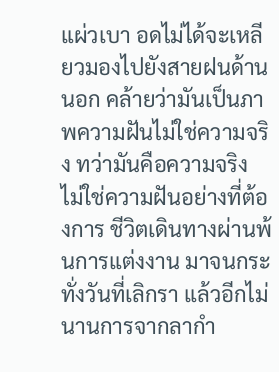แผ่วเบา อดไม่ได้จะเหลียวมองไปยังสายฝนด้านนอก คล้ายว่ามันเป็นภาพความฝันไม่ใช่ความจริง ทว่ามันคือความจริง ไม่ใช่ความฝันอย่างที่ต้องการ ชีวิตเดินทางผ่านพ้นการแต่งงาน มาจนกระทั่งวันที่เลิกรา แล้วอีกไม่นานการจากลากำ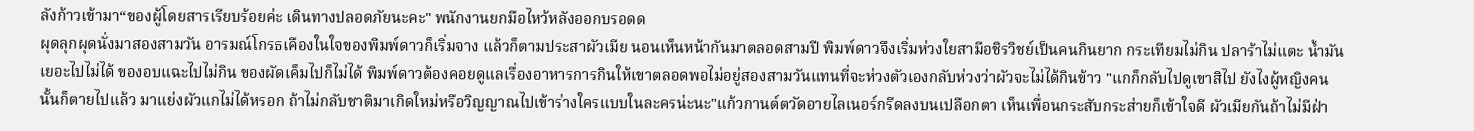ลังก้าวเข้ามา“ของผู้โดยสารเรียบร้อยค่ะ เดินทางปลอดภัยนะคะ" พนักงานยกมือไหว้หลังออกบรอดด
ผุดลุกผุดนั่งมาสองสามวัน อารมณ์โกรธเคืองในใจของพิมพ์ดาวก็เริ่มจาง แล้วก็ตามประสาผัวเมีย นอนเห็นหน้ากันมาตลอดสามปี พิมพ์ดาวจึงเริ่มห่วงใยสามีอชิรวิชย์เป็นคนกินยาก กระเทียมไม่กิน ปลาร้าไม่แตะ น้ำมันเยอะไปไม่ได้ ของอบแฉะไปไม่กิน ของผัดเค็มไปก็ไม่ได้ พิมพ์ดาวต้องคอยดูแลเรื่องอาหารการกินให้เขาตลอดพอไม่อยู่สองสามวันแทนที่จะห่วงตัวเองกลับห่วงว่าผัวจะไม่ได้กินข้าว "แกก็กลับไปดูเขาสิไป ยังไงผู้หญิงคนนั้นก็ตายไปแล้ว มาแย่งผัวแกไม่ได้หรอก ถ้าไม่กลับชาติมาเกิดใหม่หรือวิญญาณไปเข้าร่างใครแบบในละครน่ะนะ"แก้วกานต์ตวัดอายไลเนอร์กรีดลงบนเปลือกตา เห็นเพื่อนกระสับกระส่ายก็เข้าใจดี ผัวเมียกันถ้าไม่มีฝ่า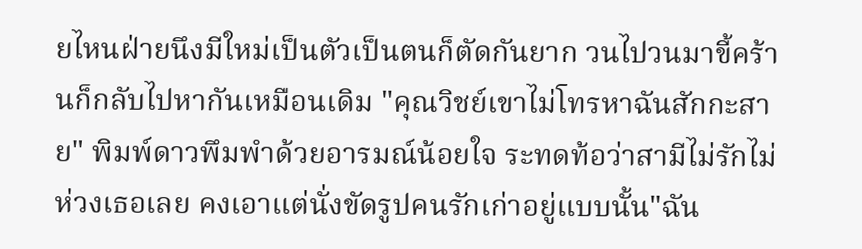ยไหนฝ่ายนึงมีใหม่เป็นตัวเป็นตนก็ตัดกันยาก วนไปวนมาขี้คร้านก็กลับไปหากันเหมือนเดิม "คุณวิชย์เขาไม่โทรหาฉันสักกะสาย" พิมพ์ดาวพึมพำด้วยอารมณ์น้อยใจ ระทดท้อว่าสามีไม่รักไม่ห่วงเธอเลย คงเอาแต่นั่งขัดรูปคนรักเก่าอยู่แบบนั้น"ฉัน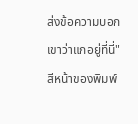ส่งข้อความบอกเขาว่าแกอยู่ที่นี่"สีหน้าของพิมพ์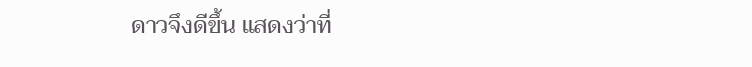ดาวจึงดีขึ้น แสดงว่าที่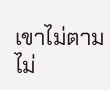เขาไม่ตามไม่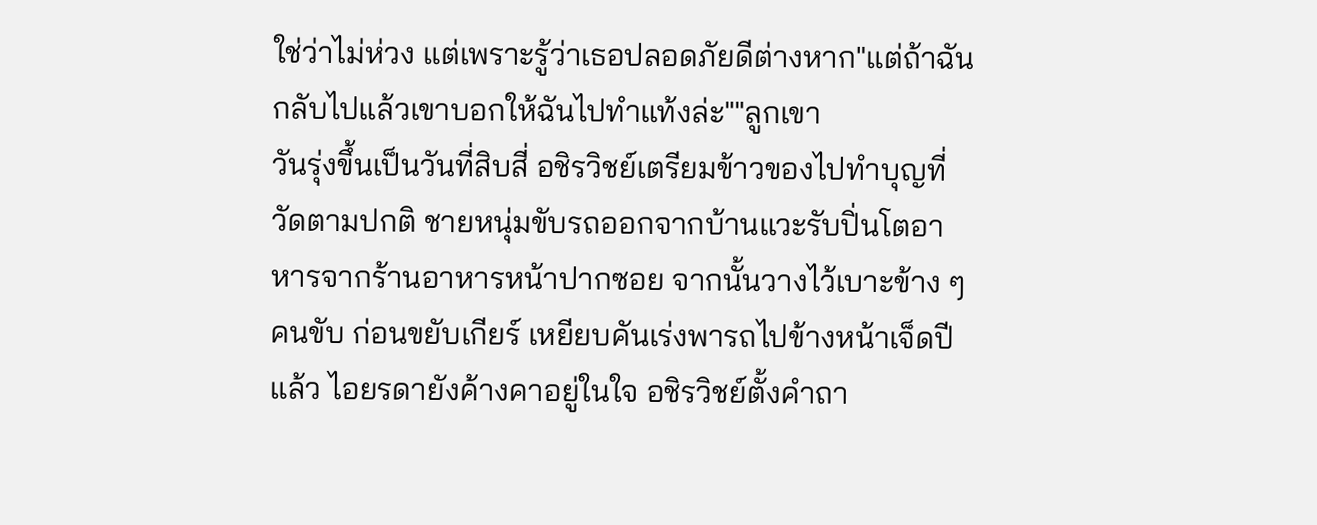ใช่ว่าไม่ห่วง แต่เพราะรู้ว่าเธอปลอดภัยดีต่างหาก"แต่ถ้าฉันกลับไปแล้วเขาบอกให้ฉันไปทำแท้งล่ะ""ลูกเขา
วันรุ่งขึ้นเป็นวันที่สิบสี่ อชิรวิชย์เตรียมข้าวของไปทำบุญที่วัดตามปกติ ชายหนุ่มขับรถออกจากบ้านแวะรับปิ่นโตอาหารจากร้านอาหารหน้าปากซอย จากนั้นวางไว้เบาะข้าง ๆ คนขับ ก่อนขยับเกียร์ เหยียบคันเร่งพารถไปข้างหน้าเจ็ดปีแล้ว ไอยรดายังค้างคาอยู่ในใจ อชิรวิชย์ตั้งคำถา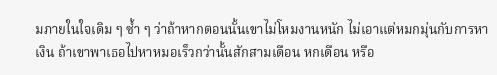มภายในใจเดิม ๆ ซ้ำ ๆ ว่าถ้าหากตอนนั้นเขาไม่โหมงานหนัก ไม่เอาแต่หมกมุ่นกับการหาเงิน ถ้าเขาพาเธอไปหาหมอเร็วกว่านั้นสักสามเดือน หกเดือน หรือ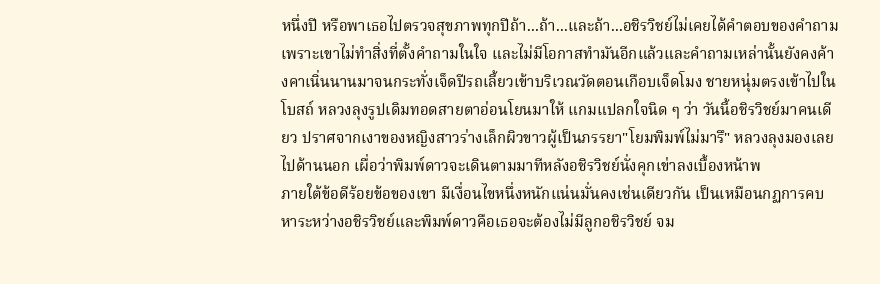หนึ่งปี หรือพาเธอไปตรวจสุขภาพทุกปีถ้า...ถ้า...และถ้า...อชิรวิชย์ไม่เคยได้คำตอบของคำถาม เพราะเขาไม่ทำสิ่งที่ตั้งคำถามในใจ และไม่มีโอกาสทำมันอีกแล้วและคำถามเหล่านั้นยังคงค้างคาเนิ่นนานมาจนกระทั่งเจ็ดปีรถเลี้ยวเข้าบริเวณวัดตอนเกือบเจ็ดโมง ชายหนุ่มตรงเข้าไปในโบสถ์ หลวงลุงรูปเดิมทอดสายตาอ่อนโยนมาให้ แกมแปลกใจนิด ๆ ว่า วันนี้อชิรวิชย์มาคนเดียว ปราศจากเงาของหญิงสาวร่างเล็กผิวขาวผู้เป็นภรรยา"โยมพิมพ์ไม่มารึ" หลวงลุงมองเลยไปด้านนอก เผื่อว่าพิมพ์ดาวจะเดินตามมาทีหลังอชิรวิชย์นั่งคุกเข่าลงเบื้องหน้าพ
ภายใต้ข้อดีร้อยข้อของเขา มีเงื่อนไขหนึ่งหนักแน่นมั่นคงเช่นเดียวกัน เป็นเหมือนกฏการคบหาระหว่างอชิรวิชย์และพิมพ์ดาวคือเธอจะต้องไม่มีลูกอชิรวิชย์ จม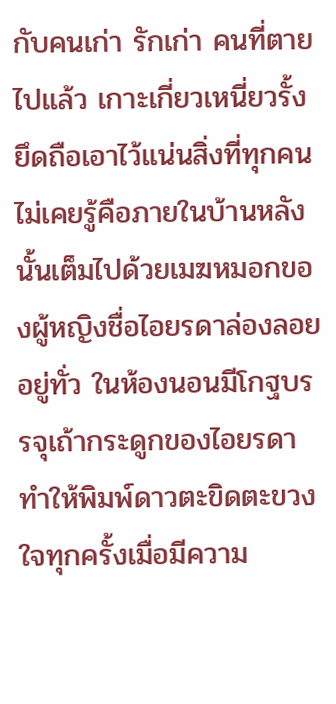กับคนเก่า รักเก่า คนที่ตายไปแล้ว เกาะเกี่ยวเหนี่ยวรั้งยึดถือเอาไว้แน่นสิ่งที่ทุกคนไม่เคยรู้คือภายในบ้านหลังนั้นเต็มไปด้วยเมฆหมอกของผู้หญิงชื่อไอยรดาล่องลอยอยู่ทั่ว ในห้องนอนมีโกฐบรรจุเถ้ากระดูกของไอยรดา ทำให้พิมพ์ดาวตะขิดตะขวงใจทุกครั้งเมื่อมีความ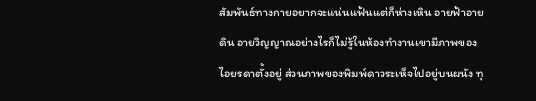สัมพันธ์ทางกายอยากจะแน่นแฟ้นแต่ก็ห่างเหิน อายฟ้าอายดิน อายวิญญาณอย่างไรก็ไม่รู้ในห้องทำงานเขามีภาพของไอยรดาตั้งอยู่ ส่วนภาพของพิมพ์ดาวระเห็จไปอยู่บนผนัง ทุ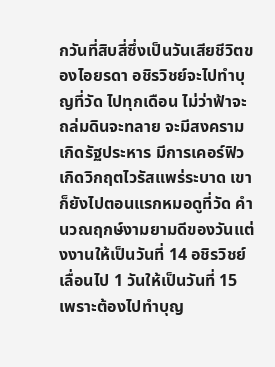กวันที่สิบสี่ซึ่งเป็นวันเสียชีวิตของไอยรดา อชิรวิชย์จะไปทำบุญที่วัด ไปทุกเดือน ไม่ว่าฟ้าจะถล่มดินจะทลาย จะมีสงคราม เกิดรัฐประหาร มีการเคอร์ฟิว เกิดวิกฤตไวรัสแพร่ระบาด เขาก็ยังไปตอนแรกหมอดูที่วัด คำนวณฤกษ์งามยามดีของวันแต่งงานให้เป็นวันที่ 14 อชิรวิชย์เลื่อนไป 1 วันให้เป็นวันที่ 15 เพราะต้องไปทำบุญ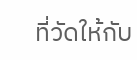ที่วัดให้กับ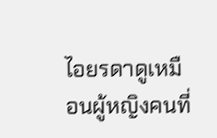ไอยรดาดูเหมือนผู้หญิงคนที่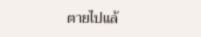ตายไปแล้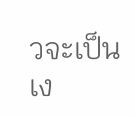วจะเป็นเง